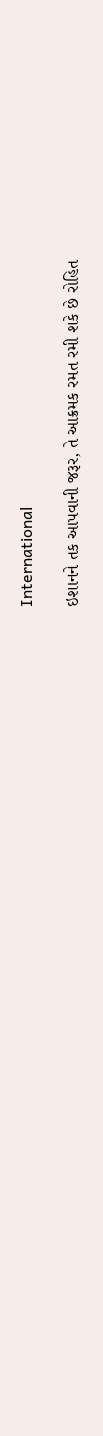International

ઇશાનને તક આપવાની જરૂર, તે આક્રમક રમત રમી શકે છે રોહિત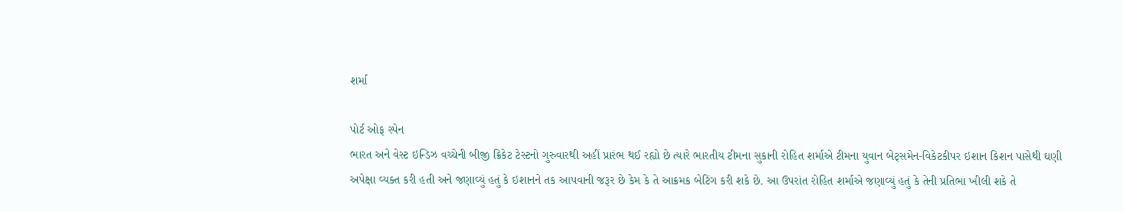શર્મા

પોર્ટ ઓફ સ્પેન
ભારત અને વેસ્ટ ઇન્ડિઝ વચ્ચેની બીજી ક્રિકેટ ટેસ્ટનો ગુરુવારથી અહીં પ્રારંભ થઈ રહ્યો છે ત્યારે ભારતીય ટીમના સુકાની રોહિત શર્માએ ટીમના યુવાન બેટ્‌સમેન-વિકેટકીપર ઇશાન કિશન પાસેથી ઘણી અપેક્ષા વ્યક્ત કરી હતી અને જણાવ્યું હતું કે ઇશાનને તક આપવાની જરૂર છે કેમ કે તે આક્રમક બેટિંગ કરી શકે છે. આ ઉપરાંત રોહિત શર્માએ જણાવ્યું હતું કે તેની પ્રતિભા ખીલી શકે તે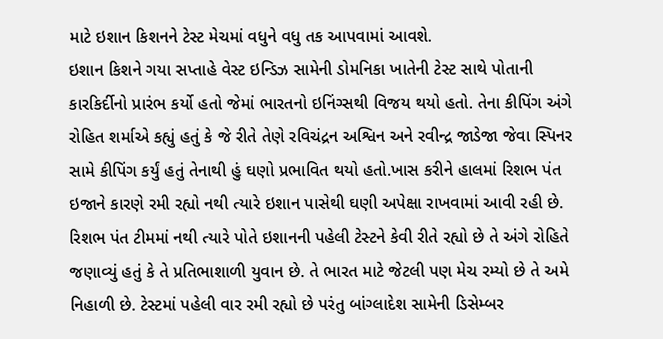માટે ઇશાન કિશનને ટેસ્ટ મેચમાં વધુને વધુ તક આપવામાં આવશે.
ઇશાન કિશને ગયા સપ્તાહે વેસ્ટ ઇન્ડિઝ સામેની ડોમનિકા ખાતેની ટેસ્ટ સાથે પોતાની કારકિર્દીનો પ્રારંભ કર્યો હતો જેમાં ભારતનો ઇનિંગ્સથી વિજય થયો હતો. તેના કીપિંગ અંગે રોહિત શર્માએ કહ્યું હતું કે જે રીતે તેણે રવિચંદ્રન અશ્વિન અને રવીન્દ્ર જાડેજા જેવા સ્પિનર સામે કીપિંગ કર્યું હતું તેનાથી હું ઘણો પ્રભાવિત થયો હતો.ખાસ કરીને હાલમાં રિશભ પંત ઇજાને કારણે રમી રહ્યો નથી ત્યારે ઇશાન પાસેથી ઘણી અપેક્ષા રાખવામાં આવી રહી છે.
રિશભ પંત ટીમમાં નથી ત્યારે પોતે ઇશાનની પહેલી ટેસ્ટને કેવી રીતે રહ્યો છે તે અંગે રોહિતે જણાવ્યું હતું કે તે પ્રતિભાશાળી યુવાન છે. તે ભારત માટે જેટલી પણ મેચ રમ્યો છે તે અમે નિહાળી છે. ટેસ્ટમાં પહેલી વાર રમી રહ્યો છે પરંતુ બાંગ્લાદેશ સામેની ડિસેમ્બર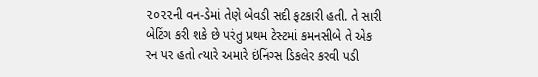૨૦૨૨ની વન-ડેમાં તેણે બેવડી સદી ફટકારી હતી. તે સારી બેટિંગ કરી શકે છે પરંતુ પ્રથમ ટેસ્ટમાં કમનસીબે તે એક રન પર હતો ત્યારે અમારે ઇંનિંગ્સ ડિકલેર કરવી પડી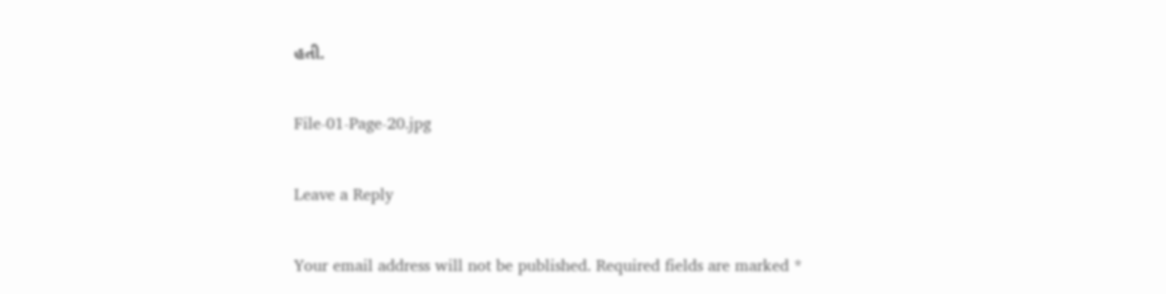હતી.

File-01-Page-20.jpg

Leave a Reply

Your email address will not be published. Required fields are marked *